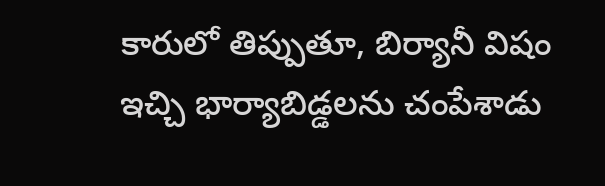కారులో తిప్పుతూ, బిర్యానీ విషం ఇచ్చి భార్యాబిడ్డలను చంపేశాడు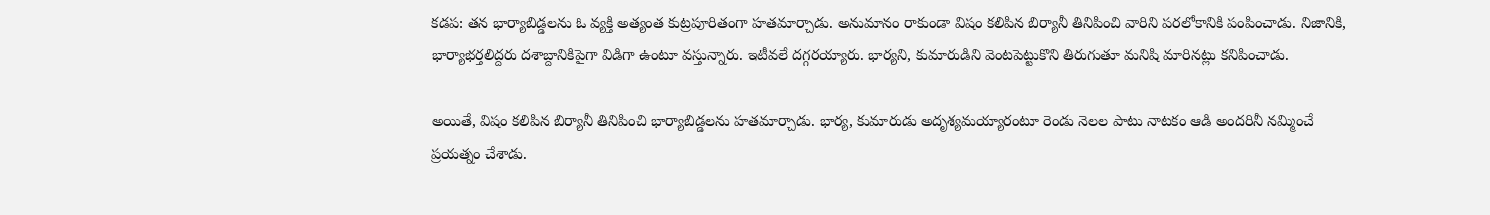కడప: తన భార్యాబిడ్డలను ఓ వ్యక్తి అత్యంత కుట్రపూరితంగా హతమార్చాడు. అనుమానం రాకుండా విషం కలిపిన బిర్యానీ తినిపించి వారిని పరలోకానికి పంపించాడు. నిజానికి, భార్యాభర్తలిద్దరు దశాబ్దానికిపైగా విడిగా ఉంటూ వస్తున్నారు. ఇటీవలే దగ్గరయ్యారు. భార్యని, కుమారుడిని వెంటపెట్టుకొని తిరుగుతూ మనిషి మారినట్లు కనిపించాడు.

అయితే, విషం కలిపిన బిర్యానీ తినిపించి భార్యాబిడ్డలను హతమార్చాడు. భార్య, కుమారుడు అదృశ్యమయ్యారంటూ రెండు నెలల పాటు నాటకం ఆడి అందరినీ నమ్మించే ప్రయత్నం చేశాడు.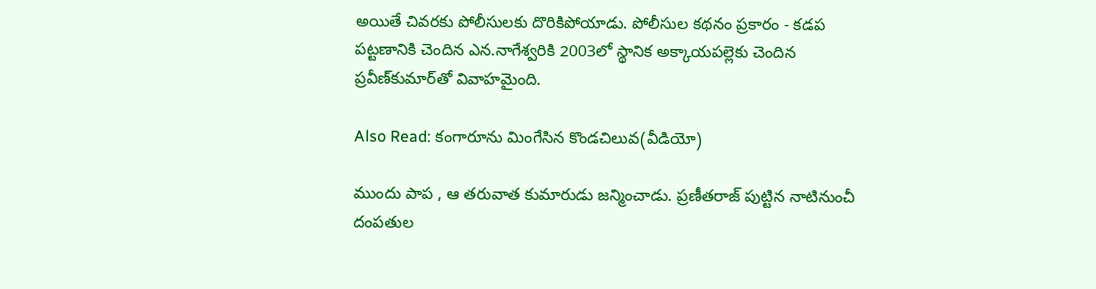అయితే చివరకు పోలీసులకు దొరికిపోయాడు. పోలీసుల కథనం ప్రకారం - కడప పట్టణానికి చెందిన ఎన.నాగేశ్వరికి 2003లో స్థానిక అక్కాయపల్లెకు చెందిన ప్రవీణ్‌కుమార్‌తో వివాహమైంది.

Also Read: కంగారూను మింగేసిన కొండచిలువ(వీడియో)

ముందు పాప , ఆ తరువాత కుమారుడు జన్మించాడు. ప్రణీతరాజ్‌ పుట్టిన నాటినుంచీ దంపతుల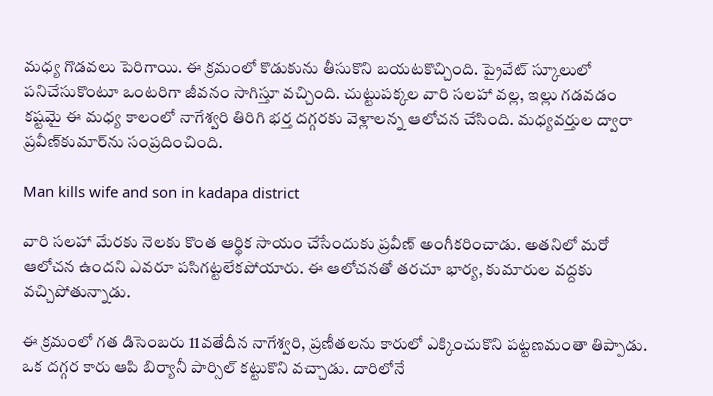మధ్య గొడవలు పెరిగాయి. ఈ క్రమంలో కొడుకును తీసుకొని బయటకొచ్చింది. ప్రైవేట్‌ స్కూలులో పనిచేసుకొంటూ ఒంటరిగా జీవనం సాగిస్తూ వచ్చింది. చుట్టుపక్కల వారి సలహా వల్ల, ఇల్లు గడవడం కష్టమై ఈ మధ్య కాలంలో నాగేశ్వరి తిరిగి భర్త దగ్గరకు వెళ్లాలన్న ఆలోచన చేసింది. మధ్యవర్తుల ద్వారా ప్రవీణ్‌కుమార్‌ను సంప్రదించింది.

Man kills wife and son in kadapa district

వారి సలహా మేరకు నెలకు కొంత ఆర్థిక సాయం చేసేందుకు ప్రవీణ్‌ అంగీకరించాడు. అతనిలో మరో ఆలోచన ఉందని ఎవరూ పసిగట్టలేకపోయారు. ఈ ఆలోచనతో తరచూ భార్య, కుమారుల వద్దకు వచ్చిపోతున్నాడు.

ఈ క్రమంలో గత డిసెంబరు 11వతేదీన నాగేశ్వరి, ప్రణీతలను కారులో ఎక్కించుకొని పట్టణమంతా తిప్పాడు. ఒక దగ్గర కారు ఆపి బిర్యానీ పార్సిల్‌ కట్టుకొని వచ్చాడు. దారిలోనే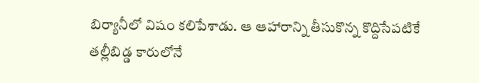బిర్యానీలో విషం కలిపేశాడు. ఆ ఆహారాన్ని తీసుకొన్న కొద్దిసేపటికే తల్లీబిడ్డ కారులోనే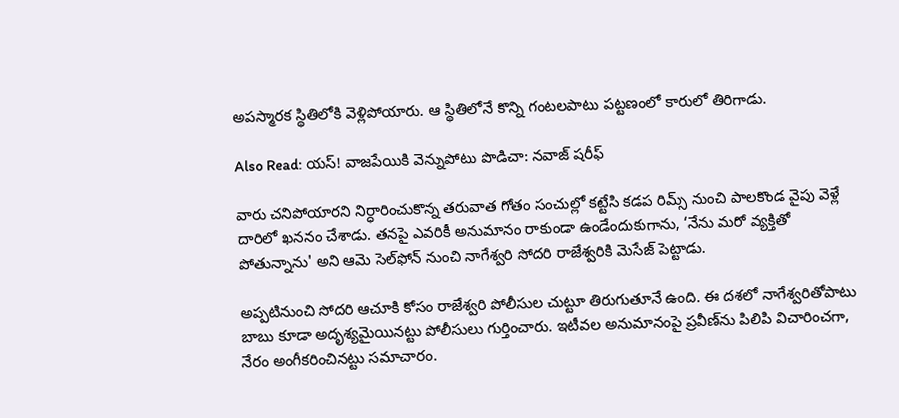అపస్మారక స్థితిలోకి వెళ్లిపోయారు. ఆ స్థితిలోనే కొన్ని గంటలపాటు పట్టణంలో కారులో తిరిగాడు.

Also Read: యస్! వాజపేయికి వెన్నుపోటు పొడిచా: నవాజ్ షరీఫ్

వారు చనిపోయారని నిర్ధారించుకొన్న తరువాత గోతం సంచుల్లో కట్టేసి కడప రిమ్స్‌ నుంచి పాలకొండ వైపు వెళ్లే దారిలో ఖననం చేశాడు. తనపై ఎవరికీ అనుమానం రాకుండా ఉండేందుకుగాను, ‘నేను మరో వ్యక్తితో పోతున్నాను' అని ఆమె సెల్‌ఫోన్‌ నుంచి నాగేశ్వరి సోదరి రాజేశ్వరికి మెసేజ్‌ పెట్టాడు.

అప్పటినుంచి సోదరి ఆచూకి కోసం రాజేశ్వరి పోలీసుల చుట్టూ తిరుగుతూనే ఉంది. ఈ దశలో నాగేశ్వరితోపాటు బాబు కూడా అదృశ్యమైయినట్టు పోలీసులు గుర్తించారు. ఇటీవల అనుమానంపై ప్రవీణ్‌ను పిలిపి విచారించగా, నేరం అంగీకరించినట్టు సమాచారం.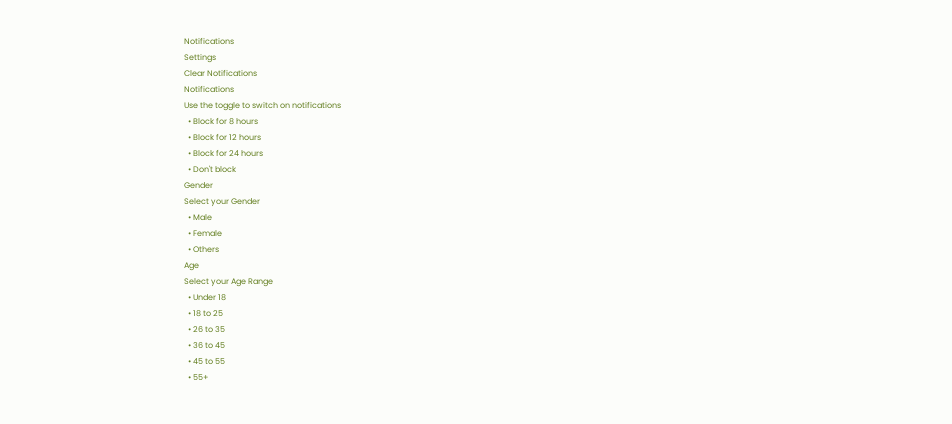Notifications
Settings
Clear Notifications
Notifications
Use the toggle to switch on notifications
  • Block for 8 hours
  • Block for 12 hours
  • Block for 24 hours
  • Don't block
Gender
Select your Gender
  • Male
  • Female
  • Others
Age
Select your Age Range
  • Under 18
  • 18 to 25
  • 26 to 35
  • 36 to 45
  • 45 to 55
  • 55+